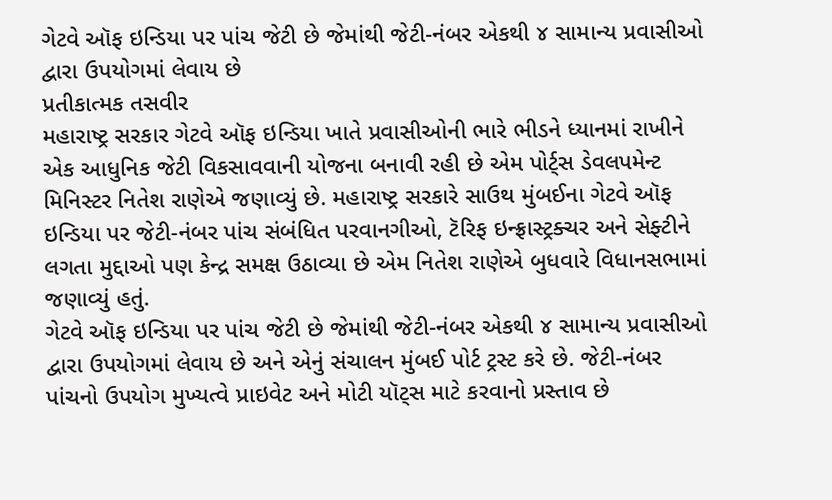ગેટવે ઑફ ઇન્ડિયા પર પાંચ જેટી છે જેમાંથી જેટી-નંબર એકથી ૪ સામાન્ય પ્રવાસીઓ દ્વારા ઉપયોગમાં લેવાય છે
પ્રતીકાત્મક તસવીર
મહારાષ્ટ્ર સરકાર ગેટવે ઑફ ઇન્ડિયા ખાતે પ્રવાસીઓની ભારે ભીડને ધ્યાનમાં રાખીને એક આધુનિક જેટી વિકસાવવાની યોજના બનાવી રહી છે એમ પોર્ટ્સ ડેવલપમેન્ટ મિનિસ્ટર નિતેશ રાણેએ જણાવ્યું છે. મહારાષ્ટ્ર સરકારે સાઉથ મુંબઈના ગેટવે ઑફ ઇન્ડિયા પર જેટી-નંબર પાંચ સંબંધિત પરવાનગીઓ, ટૅરિફ ઇન્ફ્રાસ્ટ્રક્ચર અને સેફ્ટીને લગતા મુદ્દાઓ પણ કેન્દ્ર સમક્ષ ઉઠાવ્યા છે એમ નિતેશ રાણેએ બુધવારે વિધાનસભામાં જણાવ્યું હતું.
ગેટવે ઑફ ઇન્ડિયા પર પાંચ જેટી છે જેમાંથી જેટી-નંબર એકથી ૪ સામાન્ય પ્રવાસીઓ દ્વારા ઉપયોગમાં લેવાય છે અને એનું સંચાલન મુંબઈ પોર્ટ ટ્રસ્ટ કરે છે. જેટી-નંબર પાંચનો ઉપયોગ મુખ્યત્વે પ્રાઇવેટ અને મોટી યૉટ્સ માટે કરવાનો પ્રસ્તાવ છે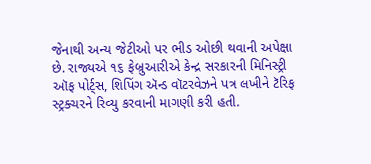જેનાથી અન્ય જેટીઓ પર ભીડ ઓછી થવાની અપેક્ષા છે. રાજ્યએ ૧૬ ફેબ્રુઆરીએ કેન્દ્ર સરકારની મિનિસ્ટ્રી ઑફ પોર્ટ્સ, શિપિંગ ઍન્ડ વૉટરવેઝને પત્ર લખીને ટૅરિફ સ્ટ્રક્ચરને રિવ્યુ કરવાની માગણી કરી હતી.